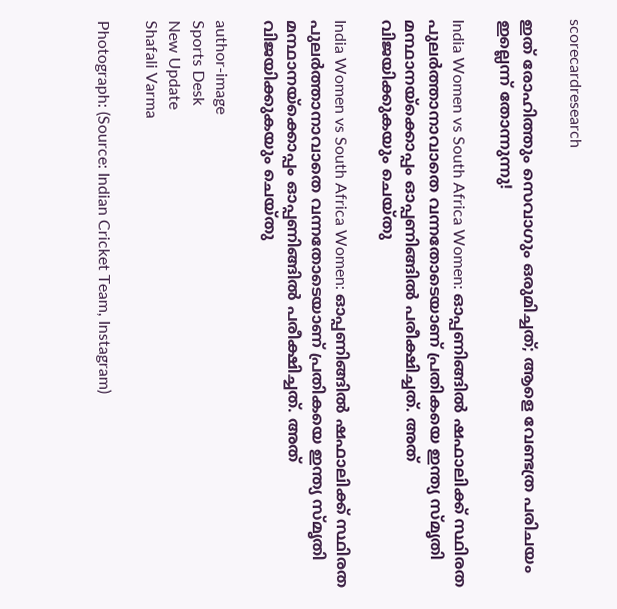scorecardresearch

ഇത് രോഹിത്തും സെവാഗും ഒരുമിച്ചത്; ആളെ വേണ്ടത്ര പരിചയം ഇല്ലെന്ന് തോന്നുന്നു!

India Women vs South Africa Women: ഓപ്പണിങ്ങിൽ ഷഫാലിക്ക് സ്ഥിരത പുലർത്താനാവാതെ വന്നതോടെയാണ് പ്രതികയെ ഇന്ത്യ സ്മൃതി മന്ഥാനയ്ക്കൊപ്പം ഓപ്പണിങ്ങിൽ പരീക്ഷിച്ചത്. അത് വിജയിക്കുകയും ചെയ്തു

India Women vs South Africa Women: ഓപ്പണിങ്ങിൽ ഷഫാലിക്ക് സ്ഥിരത പുലർത്താനാവാതെ വന്നതോടെയാണ് പ്രതികയെ ഇന്ത്യ സ്മൃതി മന്ഥാനയ്ക്കൊപ്പം ഓപ്പണിങ്ങിൽ പരീക്ഷിച്ചത്. അത് വിജയിക്കുകയും ചെയ്തു

author-image
Sports Desk
New Update
Shafali Varma

Photograph: (Source: Indian Cricket Team, Instagram)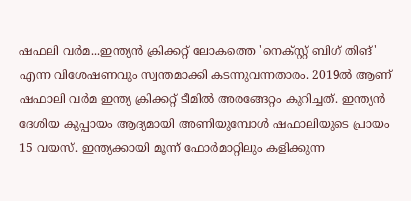ഷഫലി വര്‍മ...ഇന്ത്യന്‍ ക്രിക്കറ്റ് ലോകത്തെ 'നെക്‌സ്റ്റ് ബിഗ് തിങ്' എന്ന വിശേഷണവും സ്വന്തമാക്കി കടന്നുവന്നതാരം. 2019ൽ ആണ് ഷഫാലി വർമ ഇന്ത്യ ക്രിക്കറ്റ് ടീമിൽ അരങ്ങേറ്റം കുറിച്ചത്. ഇന്ത്യൻ ദേശിയ കുപ്പായം ആദ്യമായി അണിയുമ്പോൾ ഷഫാലിയുടെ പ്രായം 15 വയസ്. ഇന്ത്യക്കായി മൂന്ന് ഫോർമാറ്റിലും കളിക്കുന്ന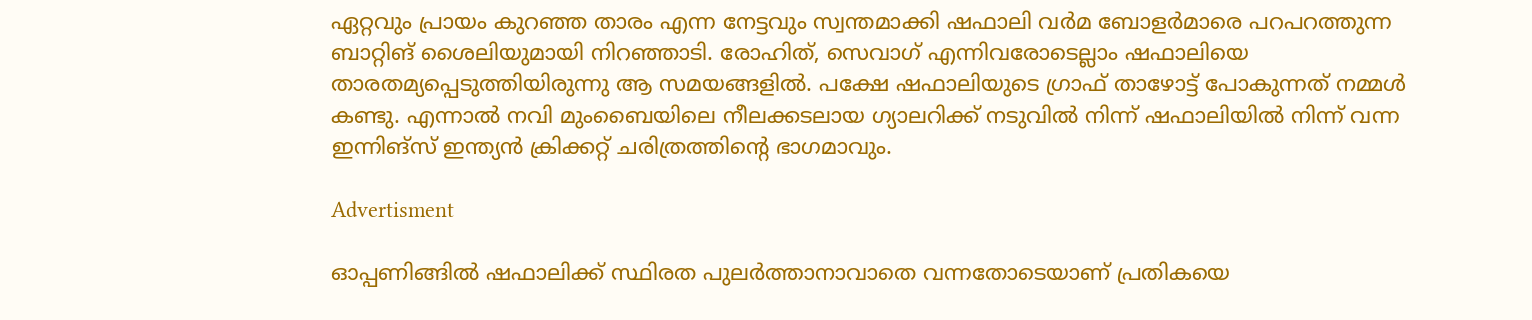ഏറ്റവും പ്രായം കുറഞ്ഞ താരം എന്ന നേട്ടവും സ്വന്തമാക്കി ഷഫാലി വർമ ബോളർമാരെ പറപറത്തുന്ന ബാറ്റിങ് ശൈലിയുമായി നിറഞ്ഞാടി. രോഹിത്, സെവാഗ് എന്നിവരോടെല്ലാം ഷഫാലിയെ താരതമ്യപ്പെടുത്തിയിരുന്നു ആ സമയങ്ങളിൽ. പക്ഷേ ഷഫാലിയുടെ ഗ്രാഫ് താഴോട്ട് പോകുന്നത് നമ്മൾ കണ്ടു. എന്നാൽ നവി മുംബൈയിലെ നീലക്കടലായ ഗ്യാലറിക്ക് നടുവിൽ നിന്ന് ഷഫാലിയിൽ നിന്ന് വന്ന ഇന്നിങ്സ് ഇന്ത്യൻ ക്രിക്കറ്റ് ചരിത്രത്തിന്റെ ഭാഗമാവും.

Advertisment

ഓപ്പണിങ്ങിൽ ഷഫാലിക്ക് സ്ഥിരത പുലർത്താനാവാതെ വന്നതോടെയാണ് പ്രതികയെ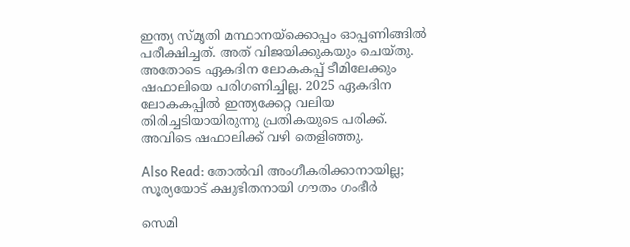ഇന്ത്യ സ്മൃതി മന്ഥാനയ്ക്കൊപ്പം ഓപ്പണിങ്ങിൽ പരീക്ഷിച്ചത്. അത് വിജയിക്കുകയും ചെയ്തു. അതോടെ ഏകദിന ലോകകപ്പ് ടീമിലേക്കും ഷഫാലിയെ പരിഗണിച്ചില്ല. 2025 ഏകദിന ലോകകപ്പിൽ ഇന്ത്യക്കേറ്റ വലിയ തിരിച്ചടിയായിരുന്നു പ്രതികയുടെ പരിക്ക്. അവിടെ ഷഫാലിക്ക് വഴി തെളിഞ്ഞു.

Also Read: തോൽവി അംഗീകരിക്കാനായില്ല; സൂര്യയോട് ക്ഷുഭിതനായി ഗൗതം ഗംഭീർ

സെമി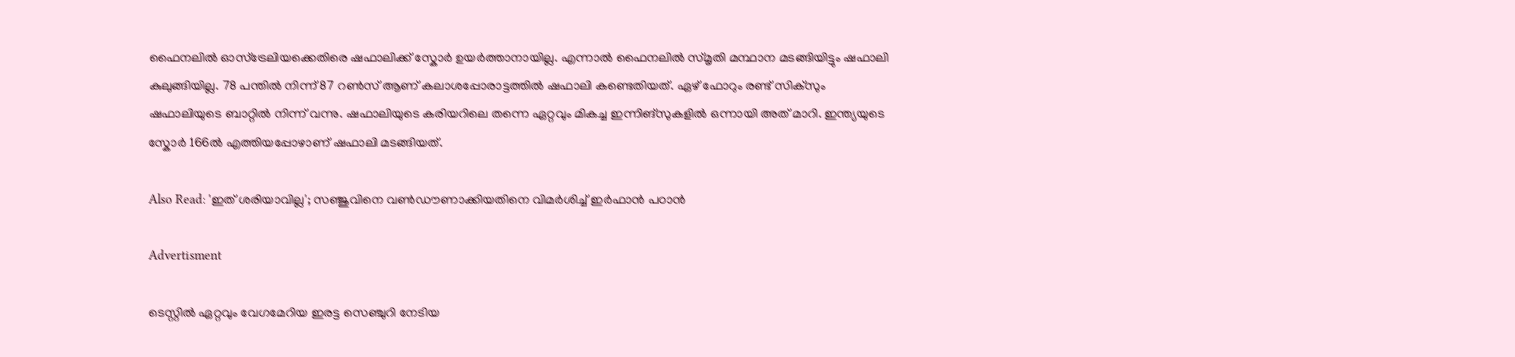ഫൈനലിൽ ഓസ്ട്രേലിയക്കെതിരെ ഷഫാലിക്ക് സ്കോർ ഉയർത്താനായില്ല. എന്നാൽ ഫൈനലിൽ സ്മൃതി മന്ഥാന മടങ്ങിയിട്ടും ഷഫാലി കുലുങ്ങിയില്ല. 78 പന്തിൽ നിന്ന് 87 റൺസ് ആണ് കലാശപ്പോരാട്ടത്തിൽ ഷഫാലി കണ്ടെതിയത്. ഏഴ് ഫോറും രണ്ട് സിക്സും ഷഫാലിയുടെ ബാറ്റിൽ നിന്ന് വന്നു. ഷഫാലിയുടെ കരിയറിലെ തന്നെ ഏറ്റവും മികച്ച ഇന്നിങ്സുകളിൽ ഒന്നായി അത് മാറി. ഇന്ത്യയുടെ സ്കോർ 166ൽ എത്തിയപ്പോഴാണ് ഷഫാലി മടങ്ങിയത്.

Also Read: 'ഇത് ശരിയാവില്ല'; സഞ്ജുവിനെ വൺഡൗണാക്കിയതിനെ വിമർശിച്ച് ഇർഫാൻ പഠാൻ

Advertisment

ടെസ്റ്റിൽ ഏറ്റവും വേഗമേറിയ ഇരട്ട സെഞ്ചുറി നേടിയ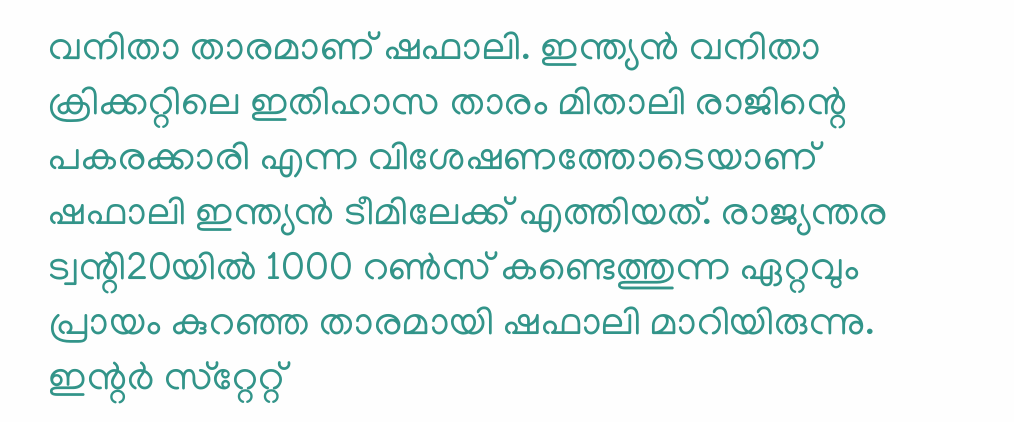വനിതാ താരമാണ് ഷഫാലി. ഇന്ത്യൻ വനിതാ ക്രിക്കറ്റിലെ ഇതിഹാസ താരം മിതാലി രാജിന്റെ പകരക്കാരി എന്ന വിശേഷണത്തോടെയാണ് ഷഫാലി ഇന്ത്യൻ ടീമിലേക്ക് എത്തിയത്. രാജ്യന്തര ട്വന്റി20യിൽ 1000 റൺസ് കണ്ടെത്തുന്ന ഏറ്റവും പ്രായം കുറഞ്ഞ താരമായി ഷഫാലി മാറിയിരുന്നു. ഇന്റര്‍ സ്‌റ്റേറ്റ്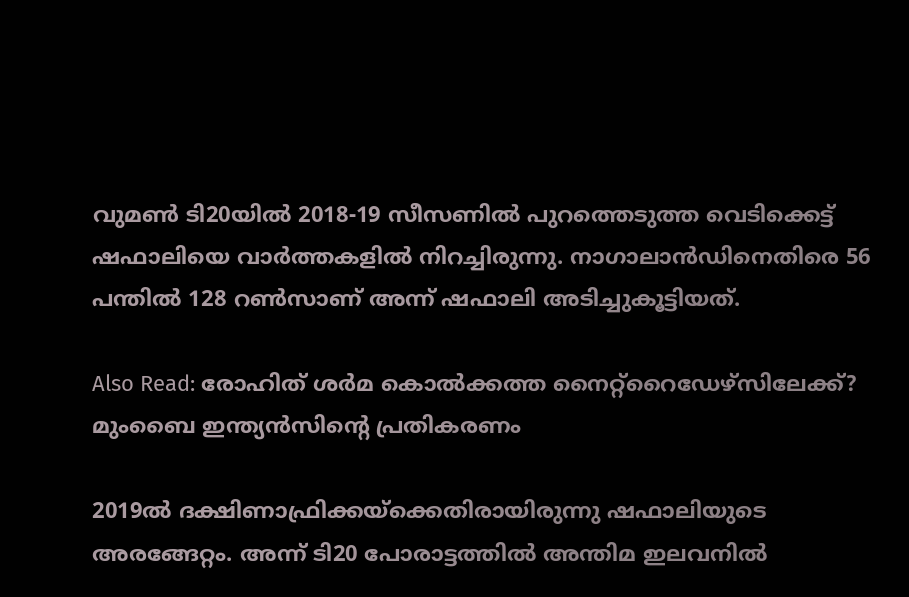വുമണ്‍ ടി20യില്‍ 2018-19 സീസണില്‍ പുറത്തെടുത്ത വെടിക്കെട്ട് ഷഫാലിയെ വാര്‍ത്തകളില്‍ നിറച്ചിരുന്നു. നാഗാലാന്‍ഡിനെതിരെ 56 പന്തില്‍ 128 റണ്‍സാണ് അന്ന് ഷഫാലി അടിച്ചുകൂട്ടിയത്.

Also Read: രോഹിത് ശർമ കൊൽക്കത്ത നൈറ്റ്റൈഡേഴ്സിലേക്ക്? മുംബൈ ഇന്ത്യൻസിന്റെ പ്രതികരണം

2019ൽ ദക്ഷിണാഫ്രിക്കയ്‌ക്കെതിരായിരുന്നു ഷഫാലിയുടെ അരങ്ങേറ്റം. അന്ന് ടി20 പോരാട്ടത്തില്‍ അന്തിമ ഇലവനില്‍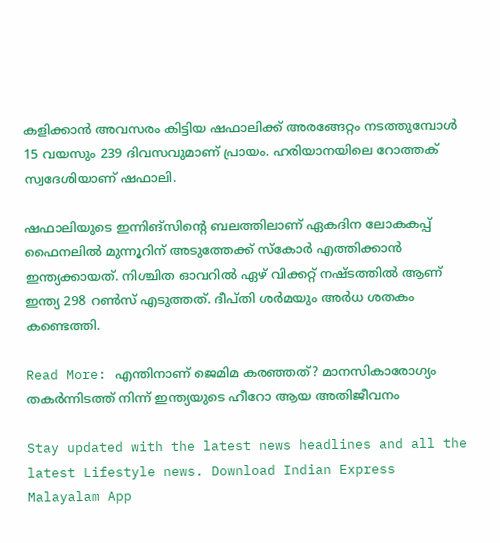കളിക്കാന്‍ അവസരം കിട്ടിയ ഷഫാലിക്ക് അരങ്ങേറ്റം നടത്തുമ്പോള്‍ 15 വയസും 239 ദിവസവുമാണ് പ്രായം. ഹരിയാനയിലെ റോത്തക് സ്വദേശിയാണ് ഷഫാലി.

ഷഫാലിയുടെ ഇന്നിങ്സിന്റെ ബലത്തിലാണ് ഏകദിന ലോകകപ്പ് ഫൈനലിൽ മുന്നൂറിന് അടുത്തേക്ക് സ്കോർ എത്തിക്കാൻ ഇന്ത്യക്കായത്. നിശ്ചിത ഓവറിൽ ഏഴ് വിക്കറ്റ് നഷ്ടത്തിൽ ആണ് ഇന്ത്യ 298 റൺസ് എടുത്തത്. ദീപ്തി ശർമയും അർധ ശതകം കണ്ടെത്തി.

Read More: എന്തിനാണ് ജെമിമ കരഞ്ഞത്? മാനസികാരോഗ്യം തകർന്നിടത്ത് നിന്ന് ഇന്ത്യയുടെ ഹീറോ ആയ അതിജീവനം

Stay updated with the latest news headlines and all the latest Lifestyle news. Download Indian Express Malayalam App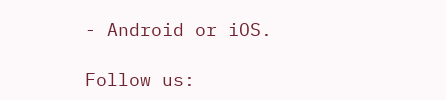- Android or iOS.

Follow us: